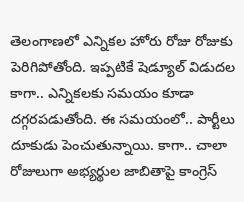తెలంగాణలో ఎన్నికల హోరు రోజు రోజుకు పెరిగిపోతోంది. ఇప్పటికే షెడ్యూల్ విడుదల కాగా.. ఎన్నికలకు సమయం కూడా దగ్గరపడుతోంది. ఈ సమయంలో.. పార్టీలు దూకుడు పెంచుతున్నాయి. కాగా.. చాలా రోజులుగా అభ్యర్థుల జాబితాపై కాంగ్రెస్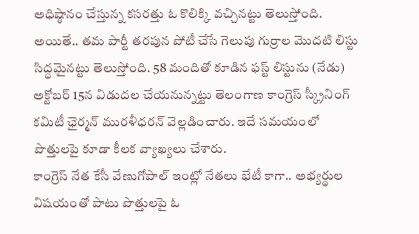అధిష్ఠానం చేస్తున్న కసరత్తు ఓ కొలిక్కి వచ్చినట్టు తెలుస్తోంది. అయితే.. తమ పార్టీ తరపున పోటీ చేసే గెలుపు గుర్రాల మొదటి లిస్టు సిద్ధమైనట్టు తెలుస్తోంది. 58 మందితో కూడిన ఫస్ట్ లిస్టును (నేడు) అక్టోబర్ 15న విడుదల చేయనున్నట్టు తెలంగాణ కాంగ్రెస్ స్క్రీనింగ్ కమిటీ ఛైర్మన్ మురళీధరన్ వెల్లడించారు. ఇదే సమయంలో పొత్తులపై కూడా కీలక వ్యాఖ్యలు చేశారు.
కాంగ్రెస్ నేత కేసీ వేణుగోపాల్ ఇంట్లో నేతలు భేటీ కాగా.. అభ్యర్థుల విషయంతో పాటు పొత్తులపై ఓ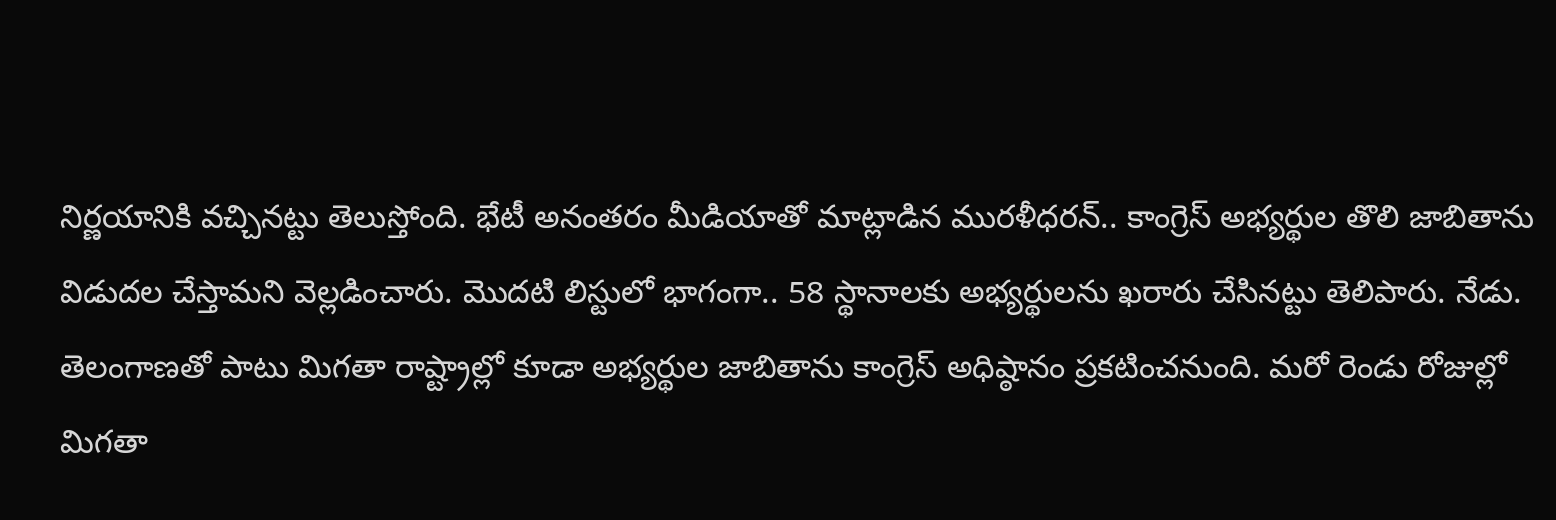నిర్ణయానికి వచ్చినట్టు తెలుస్తోంది. భేటీ అనంతరం మీడియాతో మాట్లాడిన మురళీధరన్.. కాంగ్రెస్ అభ్యర్థుల తొలి జాబితాను విడుదల చేస్తామని వెల్లడించారు. మొదటి లిస్టులో భాగంగా.. 58 స్థానాలకు అభ్యర్థులను ఖరారు చేసినట్టు తెలిపారు. నేడు. తెలంగాణతో పాటు మిగతా రాష్ట్రాల్లో కూడా అభ్యర్థుల జాబితాను కాంగ్రెస్ అధిష్ఠానం ప్రకటించనుంది. మరో రెండు రోజుల్లో మిగతా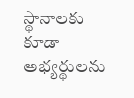స్థానాలకు కూడా అభ్యర్థులను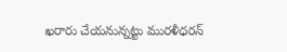ఖరారు చేయనున్నట్టు మురళీధరన్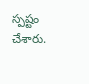స్పష్టం చేశారు.